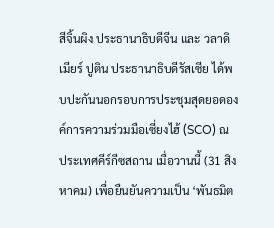สีจิ้นผิง ประธานาธิบดีจีน และ วลาดิเมียร์ ปูติน ประธานาธิบดีรัสเซีย ได้พบปะกันนอกรอบการประชุมสุดยอดองค์การความร่วมมือเซี่ยงไฮ้ (SCO) ณ ประเทศคีร์กีซสถาน เมื่อวานนี้ (31 สิงหาคม) เพื่อยืนยันความเป็น ‘พันธมิต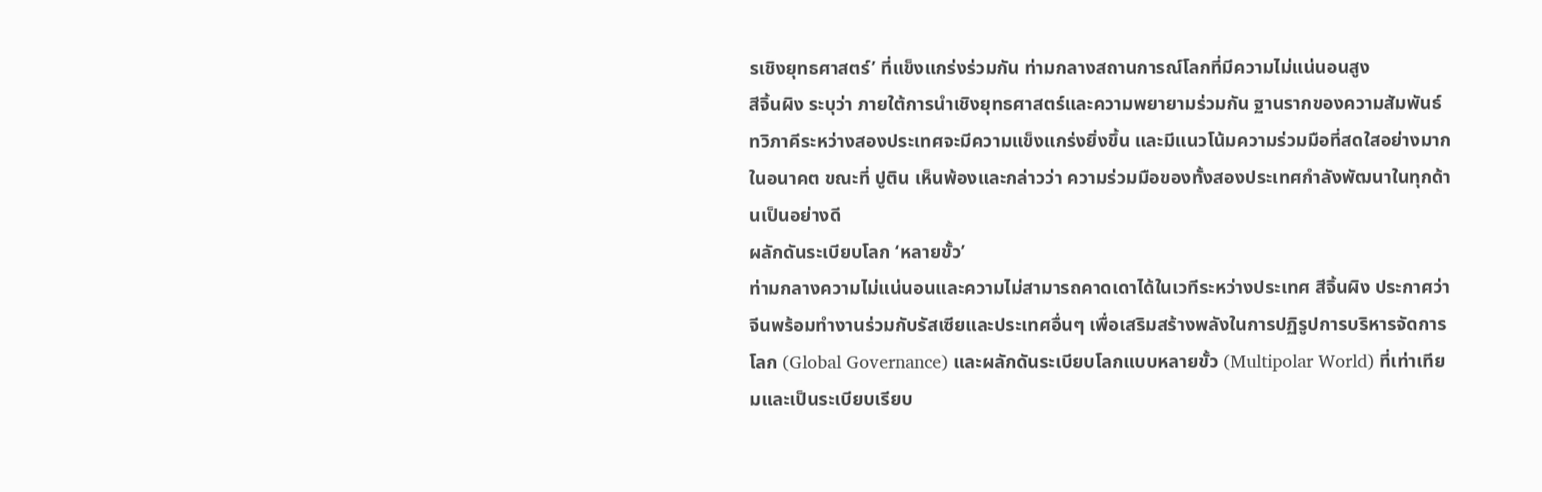รเชิงยุทธศาสตร์’ ที่แข็งแกร่งร่วมกัน ท่ามกลางสถานการณ์โลกที่มีความไม่แน่นอนสูง
สีจิ้นผิง ระบุว่า ภายใต้การนำเชิงยุทธศาสตร์และความพยายามร่วมกัน ฐานรากของความสัมพันธ์ทวิภาคีระหว่างสองประเทศจะมีความแข็งแกร่งยิ่งขึ้น และมีแนวโน้มความร่วมมือที่สดใสอย่างมากในอนาคต ขณะที่ ปูติน เห็นพ้องและกล่าวว่า ความร่วมมือของทั้งสองประเทศกำลังพัฒนาในทุกด้านเป็นอย่างดี
ผลักดันระเบียบโลก ‘หลายขั้ว’
ท่ามกลางความไม่แน่นอนและความไม่สามารถคาดเดาได้ในเวทีระหว่างประเทศ สีจิ้นผิง ประกาศว่า จีนพร้อมทำงานร่วมกับรัสเซียและประเทศอื่นๆ เพื่อเสริมสร้างพลังในการปฏิรูปการบริหารจัดการโลก (Global Governance) และผลักดันระเบียบโลกแบบหลายขั้ว (Multipolar World) ที่เท่าเทียมและเป็นระเบียบเรียบ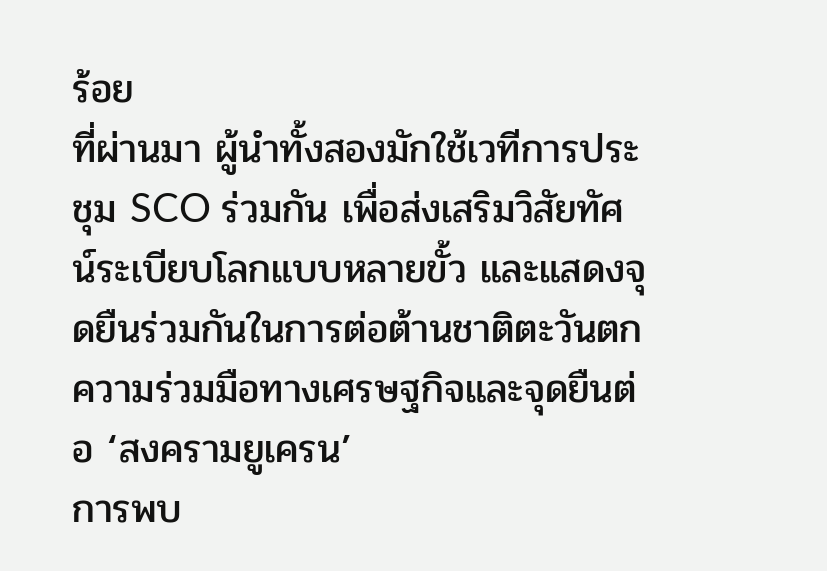ร้อย
ที่ผ่านมา ผู้นำทั้งสองมักใช้เวทีการประชุม SCO ร่วมกัน เพื่อส่งเสริมวิสัยทัศน์ระเบียบโลกแบบหลายขั้ว และแสดงจุดยืนร่วมกันในการต่อต้านชาติตะวันตก
ความร่วมมือทางเศรษฐกิจและจุดยืนต่อ ‘สงครามยูเครน’
การพบ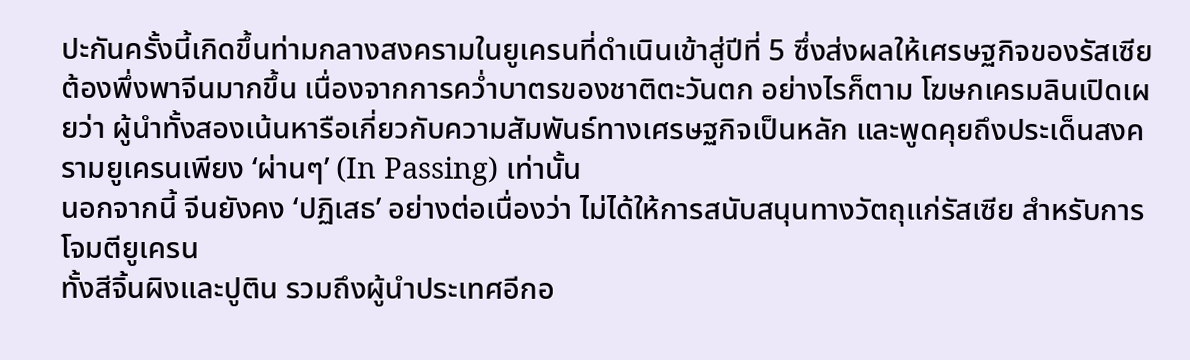ปะกันครั้งนี้เกิดขึ้นท่ามกลางสงครามในยูเครนที่ดำเนินเข้าสู่ปีที่ 5 ซึ่งส่งผลให้เศรษฐกิจของรัสเซียต้องพึ่งพาจีนมากขึ้น เนื่องจากการคว่ำบาตรของชาติตะวันตก อย่างไรก็ตาม โฆษกเครมลินเปิดเผยว่า ผู้นำทั้งสองเน้นหารือเกี่ยวกับความสัมพันธ์ทางเศรษฐกิจเป็นหลัก และพูดคุยถึงประเด็นสงครามยูเครนเพียง ‘ผ่านๆ’ (In Passing) เท่านั้น
นอกจากนี้ จีนยังคง ‘ปฏิเสธ’ อย่างต่อเนื่องว่า ไม่ได้ให้การสนับสนุนทางวัตถุแก่รัสเซีย สำหรับการโจมตียูเครน
ทั้งสีจิ้นผิงและปูติน รวมถึงผู้นำประเทศอีกอ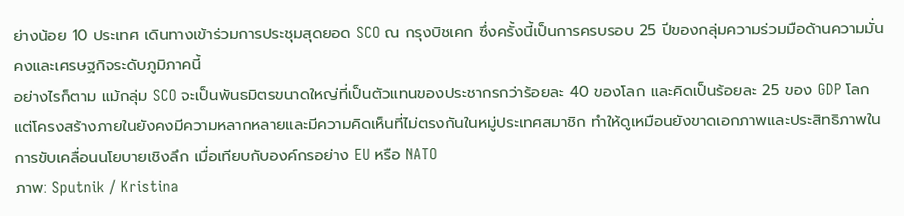ย่างน้อย 10 ประเทศ เดินทางเข้าร่วมการประชุมสุดยอด SCO ณ กรุงบิชเคก ซึ่งครั้งนี้เป็นการครบรอบ 25 ปีของกลุ่มความร่วมมือด้านความมั่นคงและเศรษฐกิจระดับภูมิภาคนี้
อย่างไรก็ตาม แม้กลุ่ม SCO จะเป็นพันธมิตรขนาดใหญ่ที่เป็นตัวแทนของประชากรกว่าร้อยละ 40 ของโลก และคิดเป็นร้อยละ 25 ของ GDP โลก แต่โครงสร้างภายในยังคงมีความหลากหลายและมีความคิดเห็นที่ไม่ตรงกันในหมู่ประเทศสมาชิก ทำให้ดูเหมือนยังขาดเอกภาพและประสิทธิภาพในการขับเคลื่อนนโยบายเชิงลึก เมื่อเทียบกับองค์กรอย่าง EU หรือ NATO
ภาพ: Sputnik / Kristina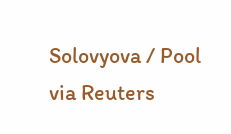Solovyova / Pool via Reuters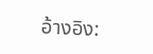อ้างอิง: